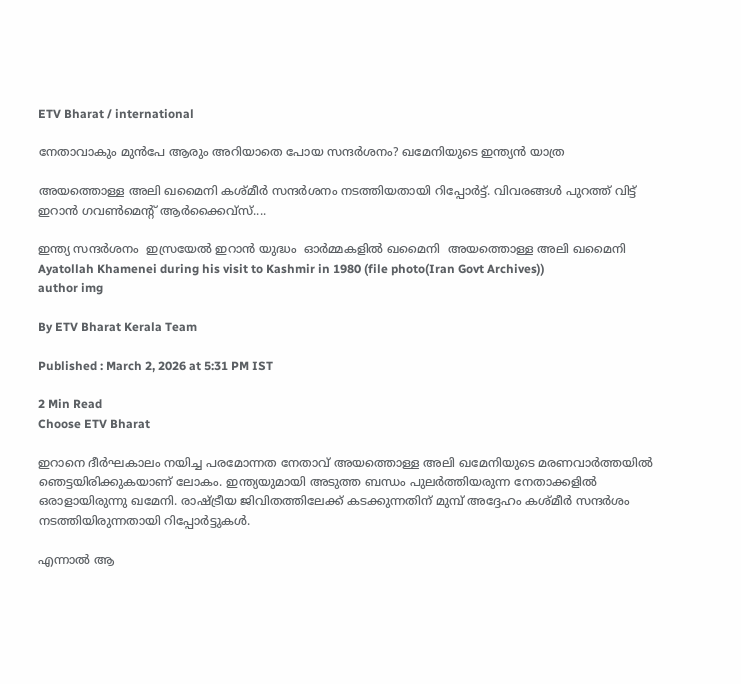ETV Bharat / international

നേതാവാകും മുൻപേ ആരും അറിയാതെ പോയ സന്ദർശനം? ഖമേനിയുടെ ഇന്ത്യൻ യാത്ര

അയത്തൊള്ള അലി ഖമൈനി കശ്‌മീർ സന്ദർശനം നടത്തിയതായി റിപ്പോർട്ട്. വിവരങ്ങൾ പുറത്ത് വിട്ട് ഇറാൻ ഗവൺമെൻ്റ് ആർക്കൈവ്സ്....

ഇന്ത്യ സന്ദർശനം  ഇസ്രയേല്‍ ഇറാൻ യുദ്ധം  ഓർമ്മകളിൽ ഖമൈനി  അയത്തൊള്ള അലി ഖമൈനി
Ayatollah Khamenei during his visit to Kashmir in 1980 (file photo(Iran Govt Archives))
author img

By ETV Bharat Kerala Team

Published : March 2, 2026 at 5:31 PM IST

2 Min Read
Choose ETV Bharat

ഇറാനെ ദീര്‍ഘകാലം നയിച്ച പരമോന്നത നേതാവ് അയത്തൊള്ള അലി ഖമേനിയുടെ മരണവാർത്തയിൽ ഞെട്ടയിരിക്കുകയാണ് ലോകം. ഇന്ത്യയുമായി അടുത്ത ബന്ധം പുലർത്തിയരുന്ന നേതാക്കളിൽ ഒരാളായിരുന്നു ഖമേനി. രാഷ്‌ട്രീയ ജിവിതത്തിലേക്ക് കടക്കുന്നതിന് മുമ്പ് അദ്ദേഹം കശ്‌മീർ സന്ദർശം നടത്തിയിരുന്നതായി റിപ്പോർട്ടുകൾ.

എന്നാൽ ആ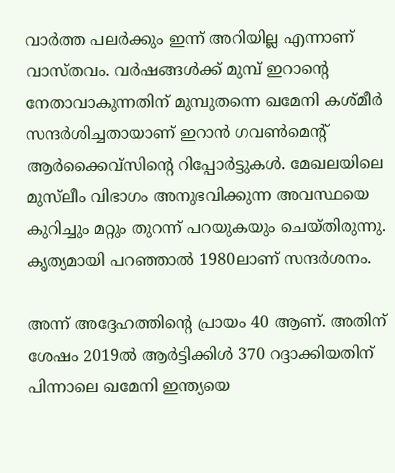വാർത്ത പലർക്കും ഇന്ന് അറിയില്ല എന്നാണ് വാസ്‌തവം. വർഷങ്ങൾക്ക് മുമ്പ് ഇറാൻ്റെ നേതാവാകുന്നതിന് മുമ്പുതന്നെ ഖമേനി കശ്‌മീർ സന്ദർശിച്ചതായാണ് ഇറാൻ ഗവൺമെൻ്റ് ആർക്കൈവ്സിൻ്റെ റിപ്പോർട്ടുകള്‍. മേഖലയിലെ മുസ്‌ലീം വിഭാഗം അനുഭവിക്കുന്ന അവസ്ഥയെ കുറിച്ചും മറ്റും തുറന്ന് പറയുകയും ചെയ്‌തിരുന്നു. കൃത്യമായി പറഞ്ഞാൽ 1980ലാണ് സന്ദർശനം.

അന്ന് അദ്ദേഹത്തിൻ്റെ പ്രായം 40 ആണ്. അതിന് ശേഷം 2019ൽ ആർട്ടിക്കിൾ 370 റദ്ദാക്കിയതിന് പിന്നാലെ ഖമേനി ഇന്ത്യയെ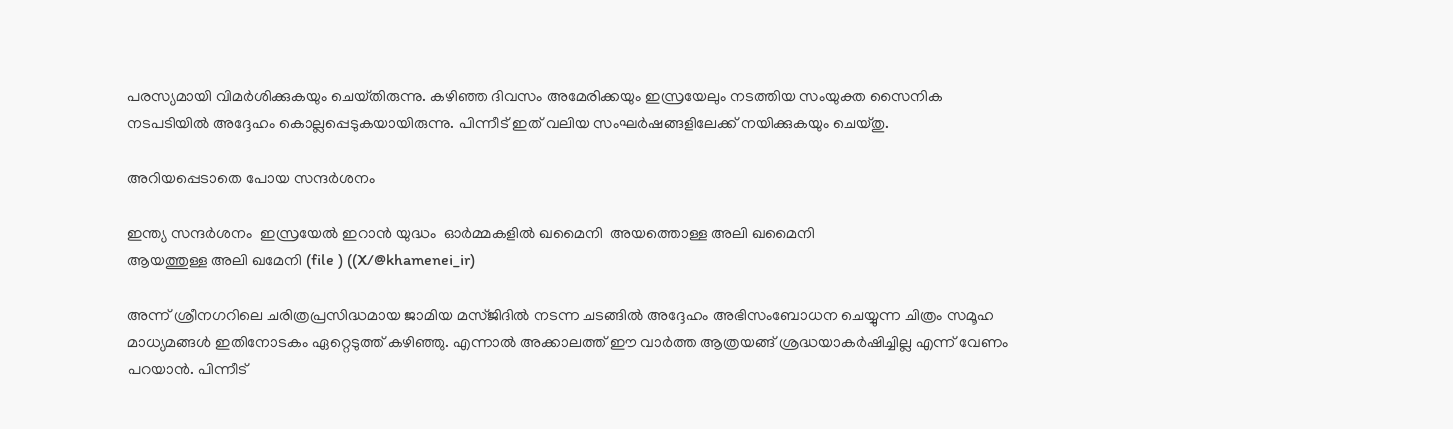പരസ്യമായി വിമർശിക്കുകയും ചെയ്‌തിരുന്നു. കഴിഞ്ഞ ദിവസം അമേരിക്കയും ഇസ്രയേലും നടത്തിയ സംയുക്ത സൈനിക നടപടിയില്‍ അദ്ദേഹം കൊല്ലപ്പെടുകയായിരുന്നു. പിന്നീട് ഇത് വലിയ സംഘർഷങ്ങളിലേക്ക് നയിക്കുകയും ചെയ്‌തു.

അറിയപ്പെടാതെ പോയ സന്ദർശനം

ഇന്ത്യ സന്ദർശനം  ഇസ്രയേല്‍ ഇറാൻ യുദ്ധം  ഓർമ്മകളിൽ ഖമൈനി  അയത്തൊള്ള അലി ഖമൈനി
ആയത്തുള്ള അലി ഖമേനി (file ) ((X/@khamenei_ir)

അന്ന് ശ്രീനഗറിലെ ചരിത്രപ്രസിദ്ധമായ ജാമിയ മസ്‌ജിദിൽ നടന്ന ചടങ്ങിൽ അദ്ദേഹം അഭിസംബോധന ചെയ്യുന്ന ചിത്രം സമൂഹ മാധ്യമങ്ങൾ ഇതിനോടകം ഏറ്റെടുത്ത് കഴിഞ്ഞു. എന്നാൽ അക്കാലത്ത് ഈ വാർത്ത ആത്രയങ്ങ് ശ്രദ്ധയാകർഷിച്ചില്ല എന്ന് വേണം പറയാൻ. പിന്നീട്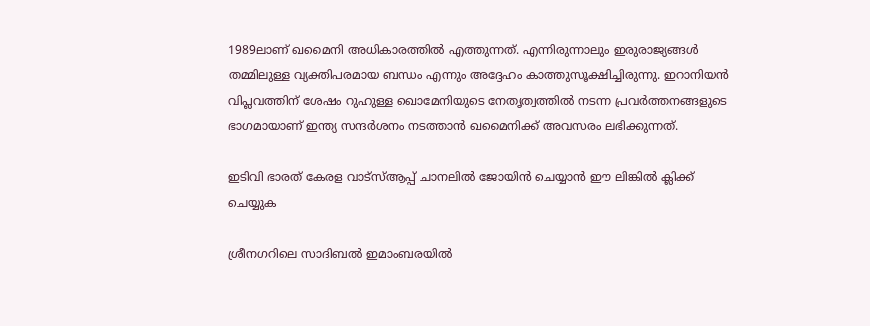1989ലാണ് ഖമൈനി അധികാരത്തിൽ എത്തുന്നത്. എന്നിരുന്നാലും ഇരുരാജ്യങ്ങൾ തമ്മിലുള്ള വ്യക്തിപരമായ ബന്ധം എന്നും അദ്ദേഹം കാത്തുസൂക്ഷിച്ചിരുന്നു. ഇറാനിയൻ വിപ്ലവത്തിന് ശേഷം റുഹുള്ള ഖൊമേനിയുടെ നേതൃത്വത്തിൽ നടന്ന പ്രവർത്തനങ്ങളുടെ ഭാഗമായാണ് ഇന്ത്യ സന്ദർശനം നടത്താൻ ഖമൈനിക്ക് അവസരം ലഭിക്കുന്നത്.

ഇടിവി ഭാരത് കേരള വാട്‌സ്‌ആപ്പ് ചാനലില്‍ ജോയിന്‍ ചെയ്യാന്‍ ഈ ലിങ്കില്‍ ക്ലിക്ക് ചെയ്യുക

ശ്രീനഗറിലെ സാദിബൽ ഇമാംബരയിൽ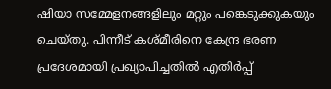ഷിയാ സമ്മേളനങ്ങളിലും മറ്റും പങ്കെടുക്കുകയും ചെയ്‌തു. പിന്നീട് കശ്‌മീരിനെ കേന്ദ്ര ഭരണ പ്രദേശമായി പ്രഖ്യാപിച്ചതിൽ എതിർപ്പ്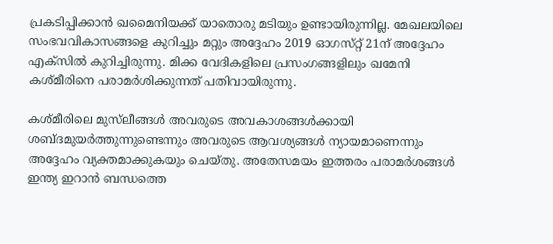പ്രകടിപ്പിക്കാൻ ഖമൈനിയക്ക് യാതൊരു മടിയും ഉണ്ടായിരുന്നില്ല. മേഖലയിലെ സംഭവവികാസങ്ങളെ കുറിച്ചും മറ്റും അദ്ദേഹം 2019 ഓഗസ്‌റ്റ് 21ന് അദ്ദേഹം എക്‌സിൽ കുറിച്ചിരുന്നു. മിക്ക വേദികളിലെ പ്രസംഗങ്ങളിലും ഖമേനി കശ്‌മീരിനെ പരാമർശിക്കുന്നത് പതിവായിരുന്നു.

കശ്‌മീരിലെ മുസ്‌ലീങ്ങൾ അവരുടെ അവകാശങ്ങൾക്കായി ശബ്‌ദമുയർത്തുന്നുണ്ടെന്നും അവരുടെ ആവശ്യങ്ങൾ ന്യായമാണെന്നും അദ്ദേഹം വ്യക്തമാക്കുകയും ചെയ്‌തു. അതേസമയം ഇത്തരം പരാമർശങ്ങൾ ഇന്ത്യ ഇറാൻ ബന്ധത്തെ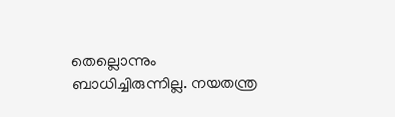തെല്ലൊന്നും ബാധിച്ചിരുന്നില്ല. നയതന്ത്ര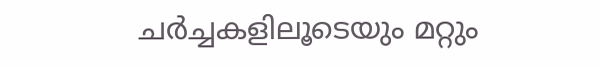ചർച്ചകളിലൂടെയും മറ്റും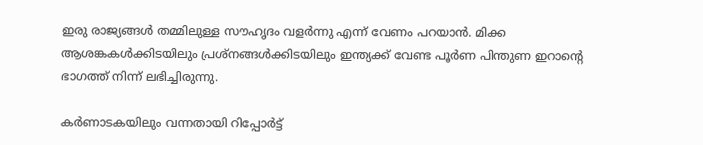ഇരു രാജ്യങ്ങൾ തമ്മിലുള്ള സൗഹൃദം വളർന്നു എന്ന് വേണം പറയാൻ. മിക്ക ആശങ്കകൾക്കിടയിലും പ്രശ്‌നങ്ങൾക്കിടയിലും ഇന്ത്യക്ക് വേണ്ട പൂർണ പിന്തുണ ഇറാൻ്റെ ഭാഗത്ത് നിന്ന് ലഭിച്ചിരുന്നു.

കർണാടകയിലും വന്നതായി റിപ്പോർട്ട്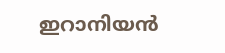ഇറാനിയൻ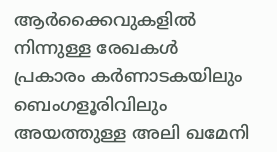ആർക്കൈവുകളിൽ നിന്നുള്ള രേഖകൾ പ്രകാരം കർണാടകയിലും ബെംഗളൂരിവിലും അയത്തുള്ള അലി ഖമേനി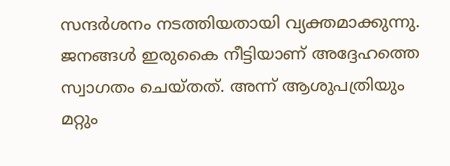സന്ദർശനം നടത്തിയതായി വ്യക്തമാക്കുന്നു. ജനങ്ങൾ ഇരുകൈ നീട്ടിയാണ് അദ്ദേഹത്തെ സ്വാഗതം ചെയ്‌തത്. അന്ന് ആശുപത്രിയും മറ്റും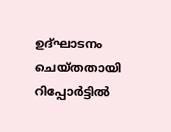ഉദ്‌ഘാടനം ചെയ്‌തതായി റിപ്പോർട്ടിൽ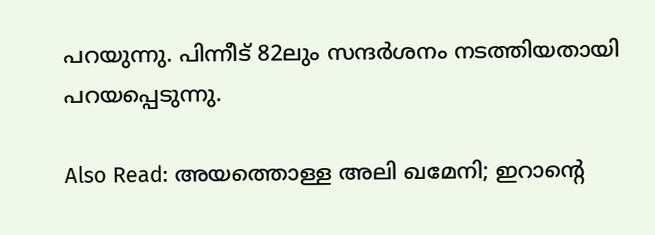പറയുന്നു. പിന്നീട് 82ലും സന്ദർശനം നടത്തിയതായി പറയപ്പെടുന്നു.

Also Read: അയത്തൊള്ള അലി ഖമേനി; ഇറാന്‍റെ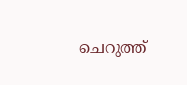ചെറുത്ത്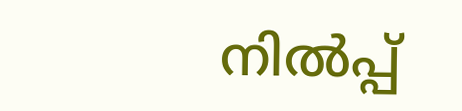നില്‍പ്പ്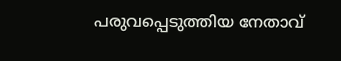പരുവപ്പെടുത്തിയ നേതാവ്